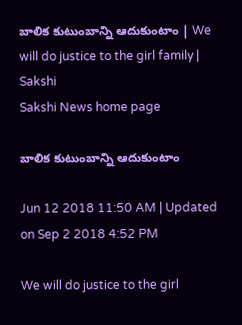బాలిక కుటుంబాన్ని ఆదుకుంటాం | We will do justice to the girl family | Sakshi
Sakshi News home page

బాలిక కుటుంబాన్ని ఆదుకుంటాం

Jun 12 2018 11:50 AM | Updated on Sep 2 2018 4:52 PM

We will do justice to the girl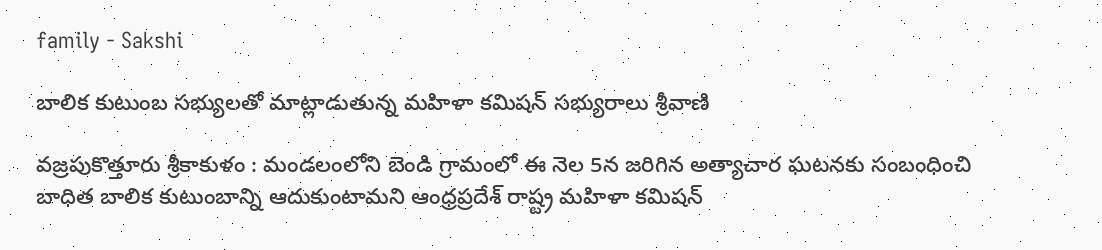family - Sakshi

బాలిక కుటుంబ సభ్యులతో మాట్లాడుతున్న మహిళా కమిషన్‌ సభ్యురాలు శ్రీవాణి

వజ్రపుకొత్తూరు శ్రీకాకుళం : మండలంలోని బెండి గ్రామంలో ఈ నెల 5న జరిగిన అత్యాచార ఘటనకు సంబంధించి బాధిత బాలిక కుటుంబాన్ని ఆదుకుంటామని ఆంధ్రప్రదేశ్‌ రాష్ట్ర మహిళా కమిషన్‌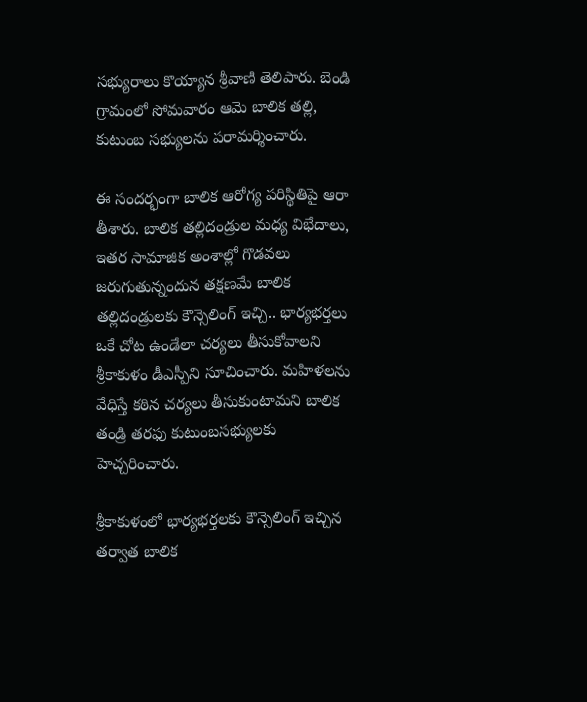సభ్యురాలు కొయ్యాన శ్రీవాణి తెలిపారు. బెండి గ్రామంలో సోమవారం ఆమె బాలిక తల్లి, కుటుంబ సభ్యులను పరామర్శించారు.

ఈ సందర్భంగా బాలిక ఆరోగ్య పరిస్థితిపై ఆరా తీశారు. బాలిక తల్లిదండ్రుల మధ్య విభేదాలు, ఇతర సామాజిక అంశాల్లో గొడవలు జరుగుతున్నందున తక్షణమే బాలిక తల్లిదండ్రులకు కౌన్సెలింగ్‌ ఇచ్చి.. భార్యభర్తలు ఒకే చోట ఉండేలా చర్యలు తీసుకోవాలని శ్రీకాకుళం డీఎస్పీని సూచించారు. మహిళలను వేధిస్తే కఠిన చర్యలు తీసుకుంటామని బాలిక తండ్రి తరఫు కుటుంబసభ్యులకు హెచ్చరించారు.

శ్రీకాకుళంలో భార్యభర్తలకు కౌన్సెలింగ్‌ ఇచ్చిన తర్వాత బాలిక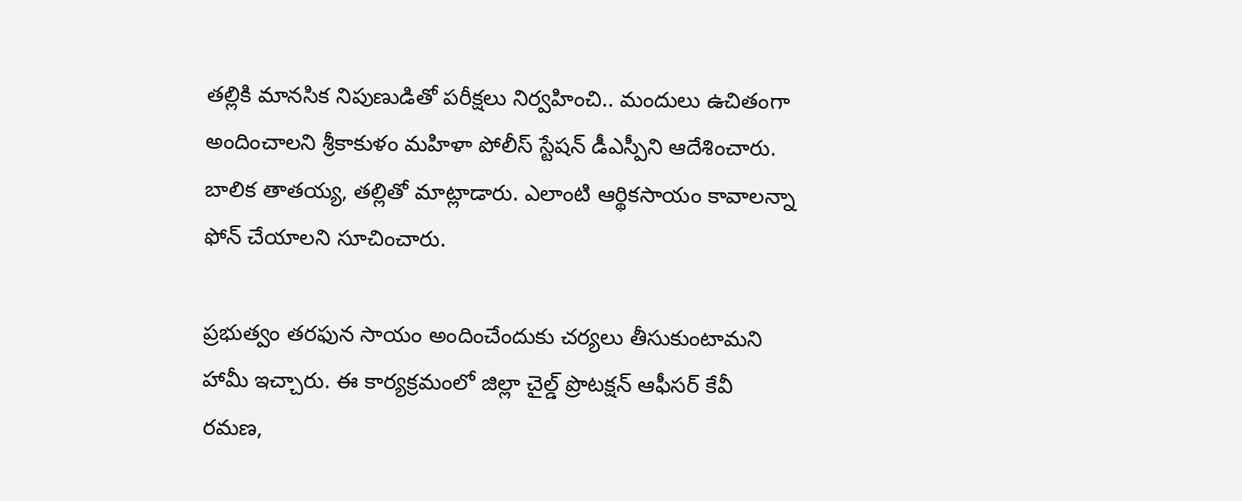తల్లికి మానసిక నిపుణుడితో పరీక్షలు నిర్వహించి.. మందులు ఉచితంగా అందించాలని శ్రీకాకుళం మహిళా పోలీస్‌ స్టేషన్‌ డీఎస్పీని ఆదేశించారు. బాలిక తాతయ్య, తల్లితో మాట్లాడారు. ఎలాంటి ఆర్థికసాయం కావాలన్నా ఫోన్‌ చేయాలని సూచించారు.

ప్రభుత్వం తరఫున సాయం అందించేందుకు చర్యలు తీసుకుంటామని హామీ ఇచ్చారు. ఈ కార్యక్రమంలో జిల్లా చైల్డ్‌ ప్రొటక్షన్‌ ఆఫీసర్‌ కేవీ రమణ,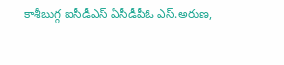కాశీబుగ్గ ఐసీడీఎస్‌ ఏసీడీపీఓ ఎస్‌.అరుణ,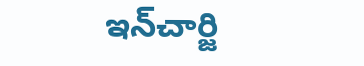ఇన్‌చార్జి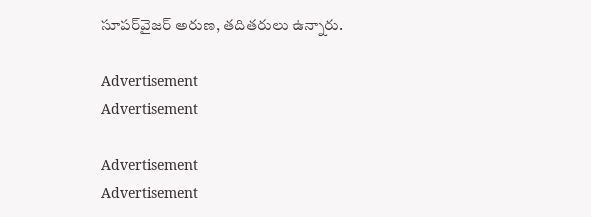సూపర్‌వైజర్‌ అరుణ, తదితరులు ఉన్నారు.

Advertisement
Advertisement

Advertisement
Advertisement